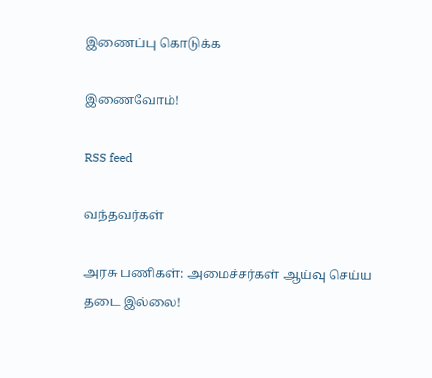இணைப்பு கொடுக்க

இணைவோம்!

RSS feed

வந்தவர்கள்

அரசு பணிகள்: அமைச்சர்கள் ஆய்வு செய்ய தடை இல்லை!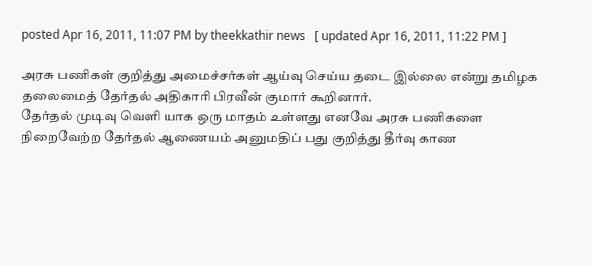posted Apr 16, 2011, 11:07 PM by theekkathir news   [ updated Apr 16, 2011, 11:22 PM ]

அரசு பணிகள் குறித்து அமைச்சர்கள் ஆய்வு செய்ய தடை இல்லை என்று தமிழக தலைமைத் தேர்தல் அதிகாரி பிரவீன் குமார் கூறினார்.
தேர்தல் முடிவு வெளி யாக ஒரு மாதம் உள்ளது எனவே அரசு பணிகளை நிறைவேற்ற தேர்தல் ஆணையம் அனுமதிப் பது குறித்து தீர்வு காண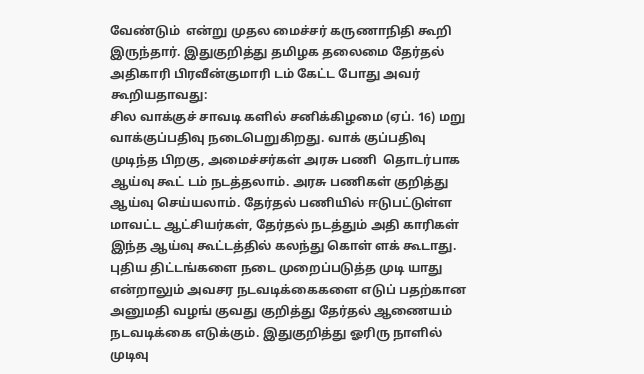வேண்டும்  என்று முதல மைச்சர் கருணாநிதி கூறி இருந்தார். இதுகுறித்து தமிழக தலைமை தேர்தல் அதிகாரி பிரவீன்குமாரி டம் கேட்ட போது அவர் கூறியதாவது:
சில வாக்குச் சாவடி களில் சனிக்கிழமை (ஏப். 16) மறு வாக்குப்பதிவு நடைபெறுகிறது. வாக் குப்பதிவு முடிந்த பிறகு, அமைச்சர்கள் அரசு பணி  தொடர்பாக ஆய்வு கூட் டம் நடத்தலாம். அரசு பணிகள் குறித்து ஆய்வு செய்யலாம். தேர்தல் பணியில் ஈடுபட்டுள்ள மாவட்ட ஆட்சியர்கள், தேர்தல் நடத்தும் அதி காரிகள் இந்த ஆய்வு கூட்டத்தில் கலந்து கொள் ளக் கூடாது.
புதிய திட்டங்களை நடை முறைப்படுத்த முடி யாது என்றாலும் அவசர நடவடிக்கைகளை எடுப் பதற்கான அனுமதி வழங் குவது குறித்து தேர்தல் ஆணையம் நடவடிக்கை எடுக்கும். இதுகுறித்து ஓரிரு நாளில் முடிவு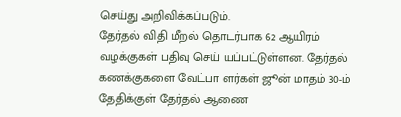செய்து அறிவிக்கப்படும்.
தேர்தல் விதி மீறல் தொடர்பாக 62 ஆயிரம் வழக்குகள் பதிவு செய் யப்பட்டுள்ளன. தேர்தல் கணக்குகளை வேட்பா ளர்கள் ஜூன் மாதம் 30-ம் தேதிக்குள் தேர்தல் ஆணை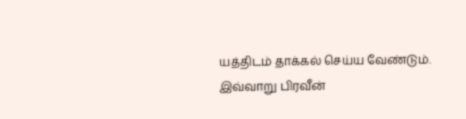யத்திடம் தாக்கல் செய்ய வேண்டும்.
இவ்வாறு பிரவீன்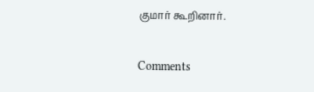குமார் கூறினார்.

Comments